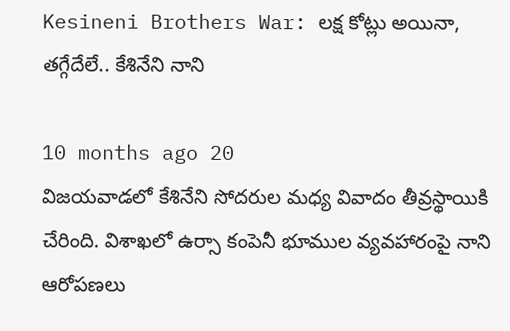Kesineni Brothers War: లక్ష కోట్లు అయినా, తగ్గేదేలే.. కేశినేని నాని

10 months ago 20
విజయవాడలో కేశినేని సోదరుల మధ్య వివాదం తీవ్రస్థాయికి చేరింది. విశాఖలో ఉర్సా కంపెనీ భూముల వ్యవహారంపై నాని ఆరోపణలు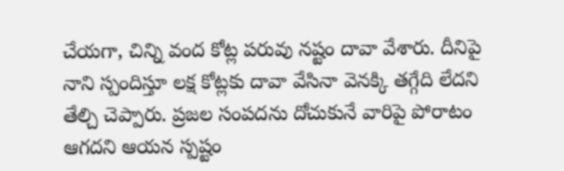చేయగా, చిన్ని వంద కోట్ల పరువు నష్టం దావా వేశారు. దీనిపై నాని స్పందిస్తూ లక్ష కోట్లకు దావా వేసినా వెనక్కి తగ్గేది లేదని తేల్చి చెప్పారు. ప్రజల సంపదను దోచుకునే వారిపై పోరాటం ఆగదని ఆయన స్పష్టం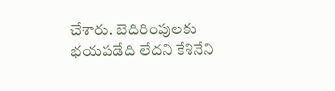చేశారు. బెదిరింపులకు భయపడేది లేదని కేశినేని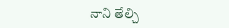నాని తేల్చి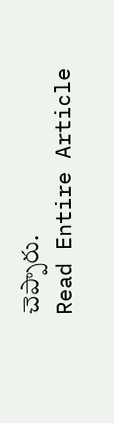చెప్పారు.
Read Entire Article